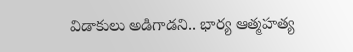విడాకులు అడిగాడని.. భార్య ఆత్మహత్య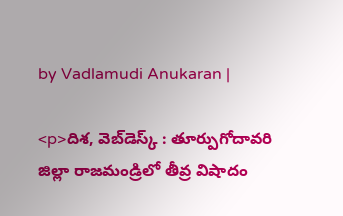by Vadlamudi Anukaran |

<p>దిశ, వెబ్‌డెస్క్ : తూర్పుగోదావరి జిల్లా రాజమండ్రిలో తీవ్ర విషాదం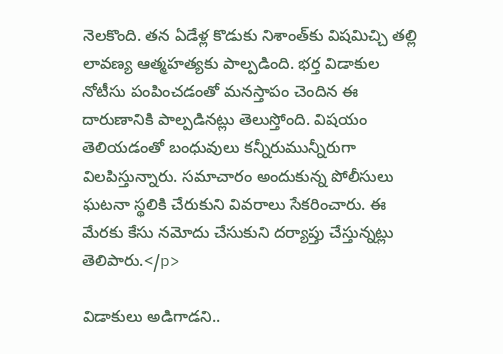నెలకొంది. తన ఏడేళ్ల కొడుకు నిశాంత్‌కు విషమిచ్చి తల్లి లావణ్య ఆత్మహత్యకు పాల్పడింది. భర్త విడాకుల నోటీసు పంపించడంతో మనస్తాపం చెందిన ఈ దారుణానికి పాల్పడినట్లు తెలుస్తోంది. విషయం తెలియడంతో బంధువులు కన్నీరుమున్నీరుగా విలపిస్తున్నారు. సమాచారం అందుకున్న పోలీసులు ఘటనా స్థలికి చేరుకుని వివరాలు సేకరించారు. ఈ మేరకు కేసు నమోదు చేసుకుని దర్యాప్తు చేస్తున్నట్లు తెలిపారు.</p>

విడాకులు అడిగాడని..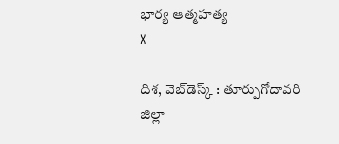భార్య ఆత్మహత్య
X

దిశ, వెబ్‌డెస్క్ : తూర్పుగోదావరి జిల్లా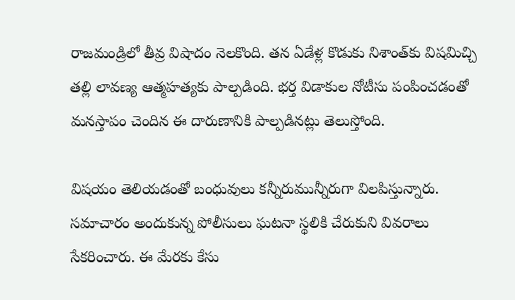రాజమండ్రిలో తీవ్ర విషాదం నెలకొంది. తన ఏడేళ్ల కొడుకు నిశాంత్‌కు విషమిచ్చి తల్లి లావణ్య ఆత్మహత్యకు పాల్పడింది. భర్త విడాకుల నోటీసు పంపించడంతో మనస్తాపం చెందిన ఈ దారుణానికి పాల్పడినట్లు తెలుస్తోంది.

విషయం తెలియడంతో బంధువులు కన్నీరుమున్నీరుగా విలపిస్తున్నారు. సమాచారం అందుకున్న పోలీసులు ఘటనా స్థలికి చేరుకుని వివరాలు సేకరించారు. ఈ మేరకు కేసు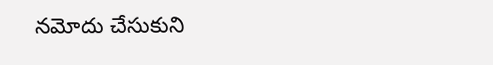నమోదు చేసుకుని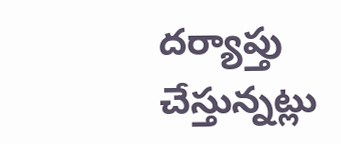దర్యాప్తు చేస్తున్నట్లు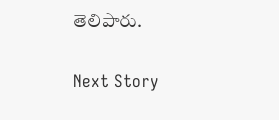తెలిపారు.

Next Story